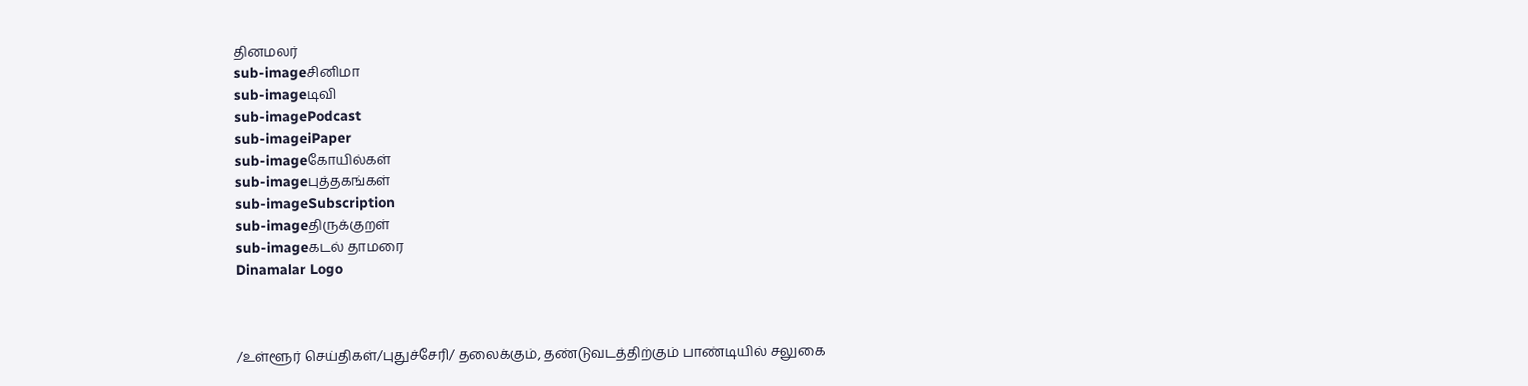தினமலர்
sub-imageசினிமா
sub-imageடிவி
sub-imagePodcast
sub-imageiPaper
sub-imageகோயில்கள்
sub-imageபுத்தகங்கள்
sub-imageSubscription
sub-imageதிருக்குறள்
sub-imageகடல் தாமரை
Dinamalar Logo



/உள்ளூர் செய்திகள்/புதுச்சேரி/ தலைக்கும், தண்டுவடத்திற்கும் பாண்டியில் சலுகை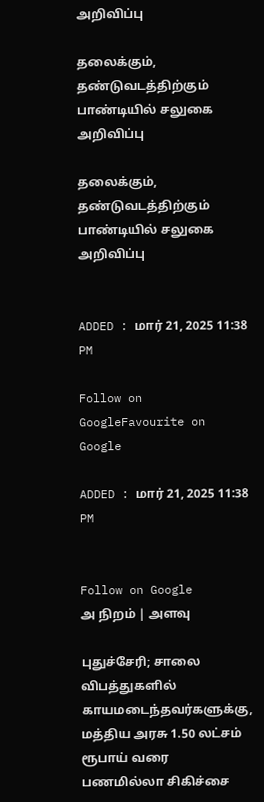அறிவிப்பு

தலைக்கும், தண்டுவடத்திற்கும் பாண்டியில் சலுகை அறிவிப்பு

தலைக்கும், தண்டுவடத்திற்கும் பாண்டியில் சலுகை அறிவிப்பு


ADDED : மார் 21, 2025 11:38 PM

Follow on GoogleFavourite on Google

ADDED : மார் 21, 2025 11:38 PM


Follow on Google
அ நிறம் | அளவு

புதுச்சேரி; சாலை விபத்துகளில் காயமடைந்தவர்களுக்கு, மத்திய அரசு 1.50 லட்சம் ரூபாய் வரை பணமில்லா சிகிச்சை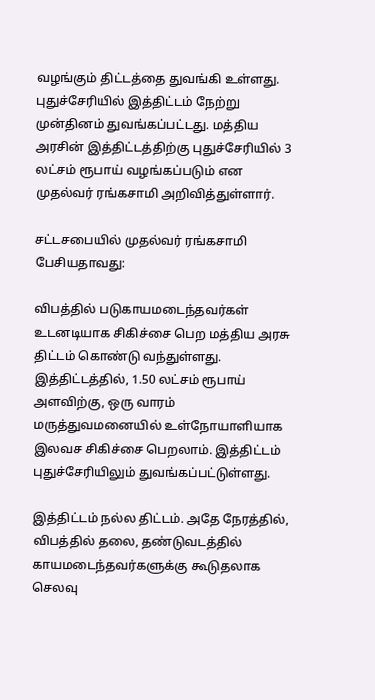வழங்கும் திட்டத்தை துவங்கி உள்ளது. புதுச்சேரியில் இத்திட்டம் நேற்று முன்தினம் துவங்கப்பட்டது. மத்திய அரசின் இத்திட்டத்திற்கு புதுச்சேரியில் 3 லட்சம் ரூபாய் வழங்கப்படும் என முதல்வர் ரங்கசாமி அறிவித்துள்ளார்.

சட்டசபையில் முதல்வர் ரங்கசாமி பேசியதாவது:

விபத்தில் படுகாயமடைந்தவர்கள் உடனடியாக சிகிச்சை பெற மத்திய அரசு திட்டம் கொண்டு வந்துள்ளது. இத்திட்டத்தில், 1.50 லட்சம் ரூபாய் அளவிற்கு, ஒரு வாரம் மருத்துவமனையில் உள்நோயாளியாக இலவச சிகிச்சை பெறலாம். இத்திட்டம் புதுச்சேரியிலும் துவங்கப்பட்டுள்ளது.

இத்திட்டம் நல்ல திட்டம். அதே நேரத்தில், விபத்தில் தலை, தண்டுவடத்தில் காயமடைந்தவர்களுக்கு கூடுதலாக செலவு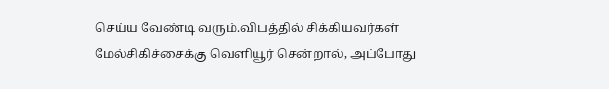செய்ய வேண்டி வரும்.விபத்தில் சிக்கியவர்கள் மேல்சிகிச்சைக்கு வெளியூர் சென்றால், அப்போது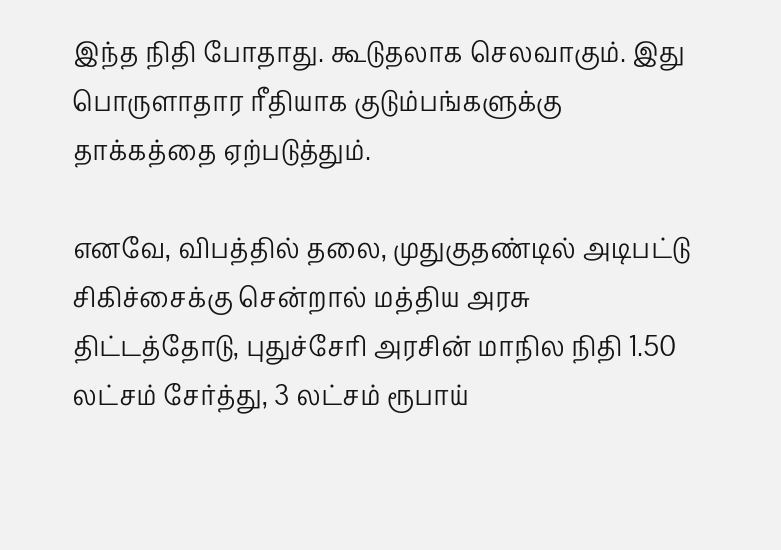இந்த நிதி போதாது. கூடுதலாக செலவாகும். இது பொருளாதார ரீதியாக குடும்பங்களுக்கு தாக்கத்தை ஏற்படுத்தும்.

எனவே, விபத்தில் தலை, முதுகுதண்டில் அடிபட்டு சிகிச்சைக்கு சென்றால் மத்திய அரசு திட்டத்தோடு, புதுச்சேரி அரசின் மாநில நிதி 1.50 லட்சம் சேர்த்து, 3 லட்சம் ரூபாய்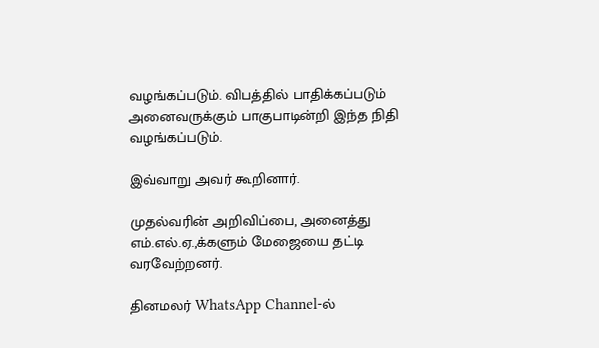வழங்கப்படும். விபத்தில் பாதிக்கப்படும் அனைவருக்கும் பாகுபாடின்றி இந்த நிதி வழங்கப்படும்.

இவ்வாறு அவர் கூறினார்.

முதல்வரின் அறிவிப்பை, அனைத்து எம்.எல்.ஏ.,க்களும் மேஜையை தட்டி வரவேற்றனர்.

தினமலர் WhatsApp Channel-ல்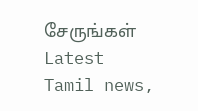சேருங்கள்
Latest Tamil news,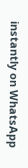instantly on WhatsApp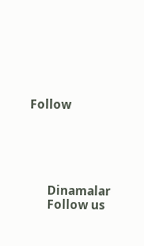Follow





      Dinamalar
      Follow us